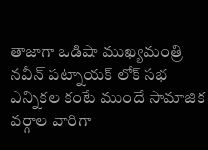తాజాగా ఒడిషా ముఖ్యమంత్రి నవీన్ పట్నాయక్ లోక్ సభ ఎన్నికల కంటే ముందే సామాజిక వర్గాల వారిగా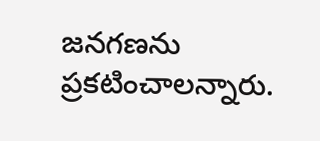జనగణను ప్రకటించాలన్నారు.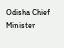Odisha Chief Minister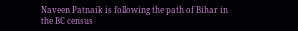Naveen Patnaik is following the path of Bihar in the BC census